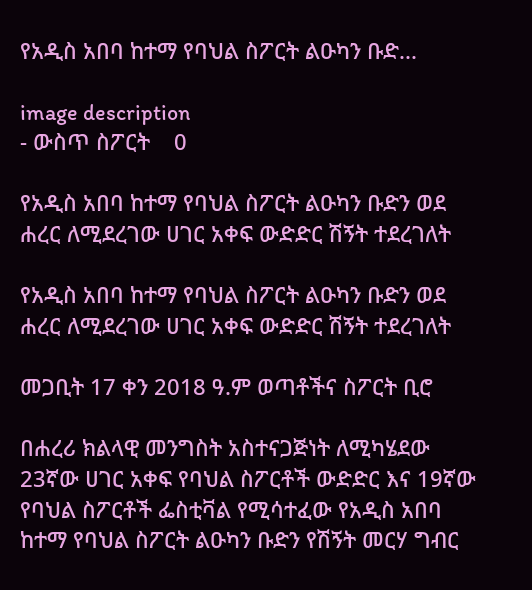የአዲስ አበባ ከተማ የባህል ስፖርት ልዑካን ቡድ...

image description
- ውስጥ ስፖርት    0

የአዲስ አበባ ከተማ የባህል ስፖርት ልዑካን ቡድን ወደ ሐረር ለሚደረገው ሀገር አቀፍ ውድድር ሽኝት ተደረገለት

የአዲስ አበባ ከተማ የባህል ስፖርት ልዑካን ቡድን ወደ ሐረር ለሚደረገው ሀገር አቀፍ ውድድር ሽኝት ተደረገለት

መጋቢት 17 ቀን 2018 ዓ.ም ወጣቶችና ስፖርት ቢሮ

በሐረሪ ክልላዊ መንግስት አስተናጋጅነት ለሚካሄደው 23ኛው ሀገር አቀፍ የባህል ስፖርቶች ውድድር እና 19ኛው የባህል ስፖርቶች ፌስቲቫል የሚሳተፈው የአዲስ አበባ ከተማ የባህል ስፖርት ልዑካን ቡድን የሽኝት መርሃ ግብር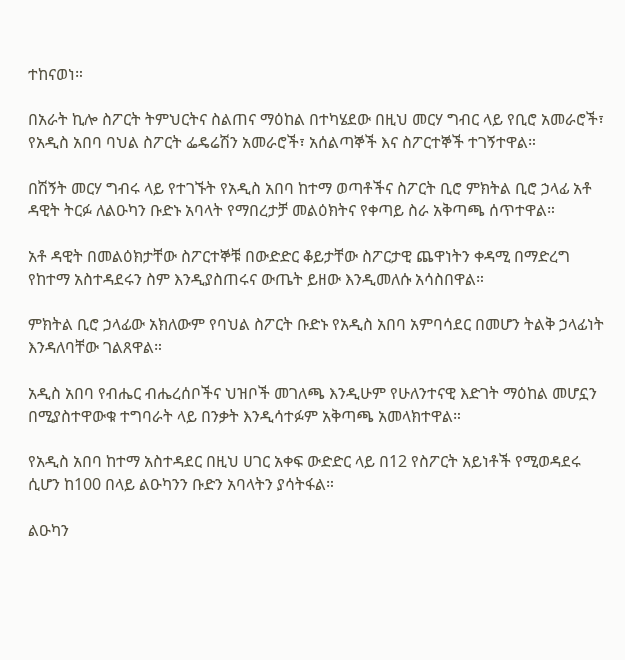ተከናወነ።

በአራት ኪሎ ስፖርት ትምህርትና ስልጠና ማዕከል በተካሄደው በዚህ መርሃ ግብር ላይ የቢሮ አመራሮች፣ የአዲስ አበባ ባህል ስፖርት ፌዴሬሽን አመራሮች፣ አሰልጣኞች እና ስፖርተኞች ተገኝተዋል።

በሽኝት መርሃ ግብሩ ላይ የተገኙት የአዲስ አበባ ከተማ ወጣቶችና ስፖርት ቢሮ ምክትል ቢሮ ኃላፊ አቶ ዳዊት ትርፉ ለልዑካን ቡድኑ አባላት የማበረታቻ መልዕክትና የቀጣይ ስራ አቅጣጫ ሰጥተዋል።

አቶ ዳዊት በመልዕክታቸው ስፖርተኞቹ በውድድር ቆይታቸው ስፖርታዊ ጨዋነትን ቀዳሚ በማድረግ የከተማ አስተዳደሩን ስም እንዲያስጠሩና ውጤት ይዘው እንዲመለሱ አሳስበዋል።

ምክትል ቢሮ ኃላፊው አክለውም የባህል ስፖርት ቡድኑ የአዲስ አበባ አምባሳደር በመሆን ትልቅ ኃላፊነት እንዳለባቸው ገልጸዋል።

አዲስ አበባ የብሔር ብሔረሰቦችና ህዝቦች መገለጫ እንዲሁም የሁለንተናዊ እድገት ማዕከል መሆኗን በሚያስተዋውቁ ተግባራት ላይ በንቃት እንዲሳተፉም አቅጣጫ አመላክተዋል።

የአዲስ አበባ ከተማ አስተዳደር በዚህ ሀገር አቀፍ ውድድር ላይ በ12 የስፖርት አይነቶች የሚወዳደሩ ሲሆን ከ100 በላይ ልዑካንን ቡድን አባላትን ያሳትፋል።

ልዑካን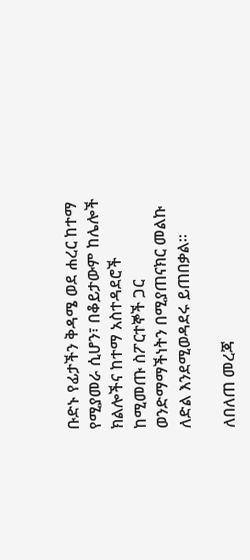ቡድኑ የፊታችን ቅዳሜ ወደ ሐረር ከተማ የሚያመራ ሲሆን፣ በቆይታውም ከሌሎች ክልሎችና ከተማ አስተዳደሮች ከሚመጡ ስፖርተኞች ጋር ወንድማማችነትን በሚያጠናክር መልኩ ለድል እንደሚወዳደሩ ይጠበቃል።

ለበለጠ መረጃ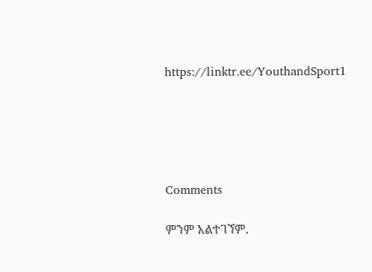https://linktr.ee/YouthandSport1





Comments

ምንም አልተገኘም.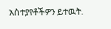አስተያየቶችዎን ይተዉት.